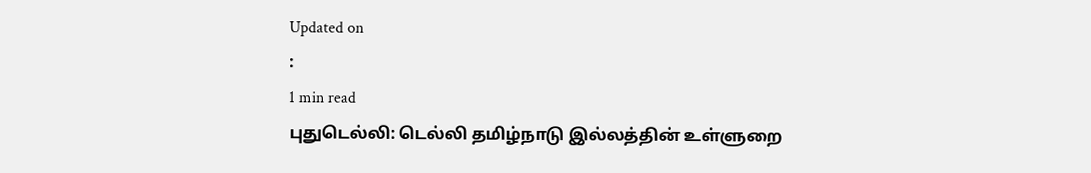Updated on
:
1 min read
புதுடெல்லி: டெல்லி தமிழ்நாடு இல்லத்தின் உள்ளுறை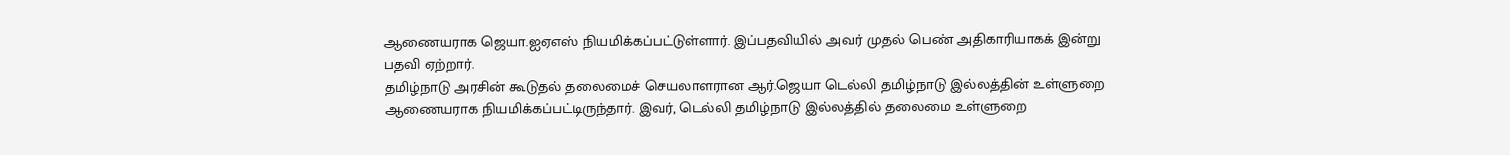ஆணையராக ஜெயா.ஐஏஎஸ் நியமிக்கப்பட்டுள்ளார். இப்பதவியில் அவர் முதல் பெண் அதிகாரியாகக் இன்று பதவி ஏற்றார்.
தமிழ்நாடு அரசின் கூடுதல் தலைமைச் செயலாளரான ஆர்.ஜெயா டெல்லி தமிழ்நாடு இல்லத்தின் உள்ளுறை ஆணையராக நியமிக்கப்பட்டிருந்தார். இவர், டெல்லி தமிழ்நாடு இல்லத்தில் தலைமை உள்ளுறை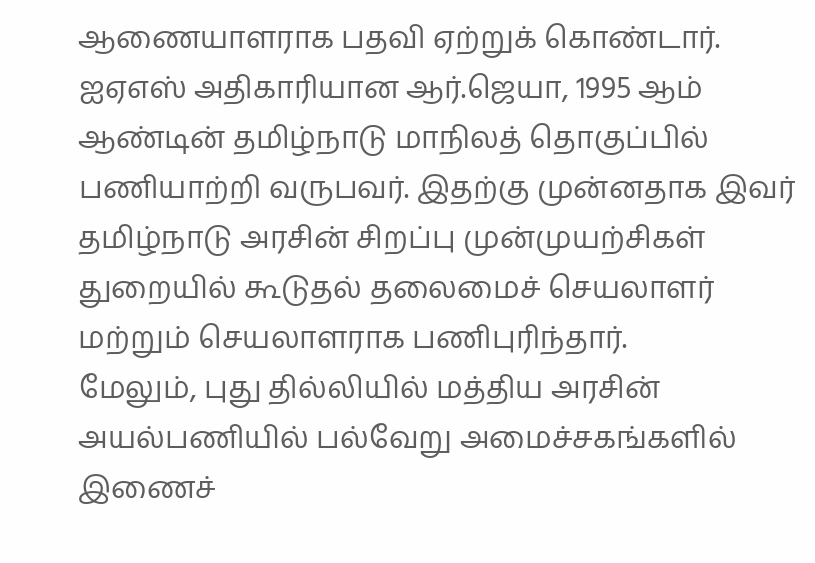ஆணையாளராக பதவி ஏற்றுக் கொண்டார்.
ஐஏஎஸ் அதிகாரியான ஆர்.ஜெயா, 1995 ஆம் ஆண்டின் தமிழ்நாடு மாநிலத் தொகுப்பில் பணியாற்றி வருபவர். இதற்கு முன்னதாக இவர் தமிழ்நாடு அரசின் சிறப்பு முன்முயற்சிகள் துறையில் கூடுதல் தலைமைச் செயலாளர் மற்றும் செயலாளராக பணிபுரிந்தார்.
மேலும், புது தில்லியில் மத்திய அரசின் அயல்பணியில் பல்வேறு அமைச்சகங்களில் இணைச்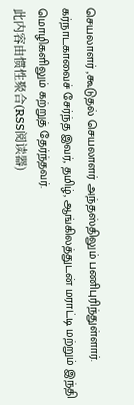செயலாளர் ,கூடுதல் செயலாளர் அந்தஸ்திலும் பணிபுரிந்துள்ளார். கர்நாடகாவைச் சேர்ந்த இவர், தமிழ், ஆங்கிலத்துடன் மராட்டி மற்றும் இந்தி மொழிகளிலும் கற்றுத் தேர்ந்தவர்.
此内容由惯性聚合(RSS阅读器)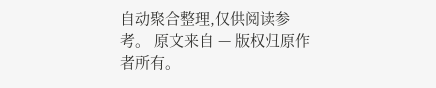自动聚合整理,仅供阅读参考。 原文来自 — 版权归原作者所有。